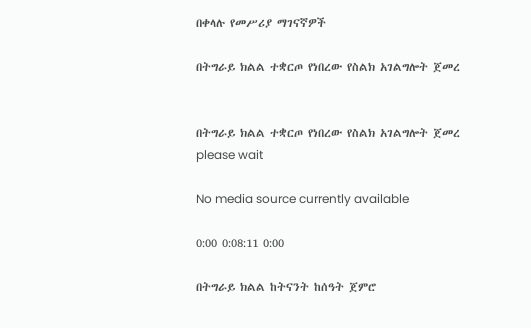በቀላሉ የመሥሪያ ማገናኛዎች

በትግራይ ክልል ተቋርጦ የነበረው የስልክ አገልግሎት ጀመረ


በትግራይ ክልል ተቋርጦ የነበረው የስልክ አገልግሎት ጀመረ
please wait

No media source currently available

0:00 0:08:11 0:00

በትግራይ ክልል ከትናንት ከሰዓት ጀምሮ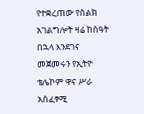የተቋረጠው የስልክ አገልግሎት ዛሬ ከሰዓት በኋላ እንደገና መጀመሩን የኢትዮ ቴሌኮም ዋና ሥራ አስፈፃሚ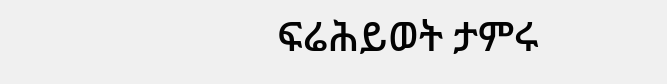ፍሬሕይወት ታምሩ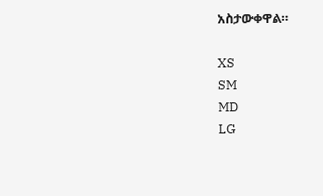አስታውቀዋል።

XS
SM
MD
LG